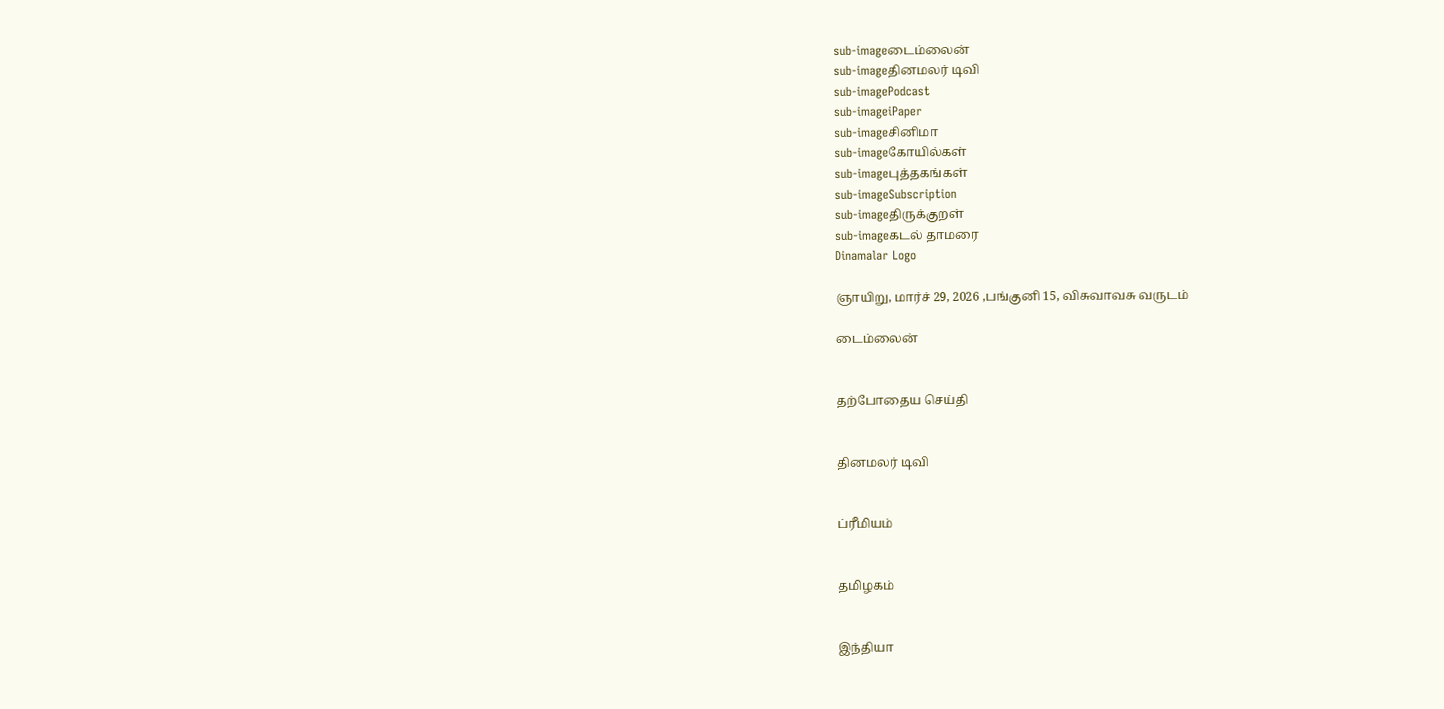sub-imageடைம்லைன்
sub-imageதினமலர் டிவி
sub-imagePodcast
sub-imageiPaper
sub-imageசினிமா
sub-imageகோயில்கள்
sub-imageபுத்தகங்கள்
sub-imageSubscription
sub-imageதிருக்குறள்
sub-imageகடல் தாமரை
Dinamalar Logo

ஞாயிறு, மார்ச் 29, 2026 ,பங்குனி 15, விசுவாவசு வருடம்

டைம்லைன்


தற்போதைய செய்தி


தினமலர் டிவி


ப்ரீமியம்


தமிழகம்


இந்தியா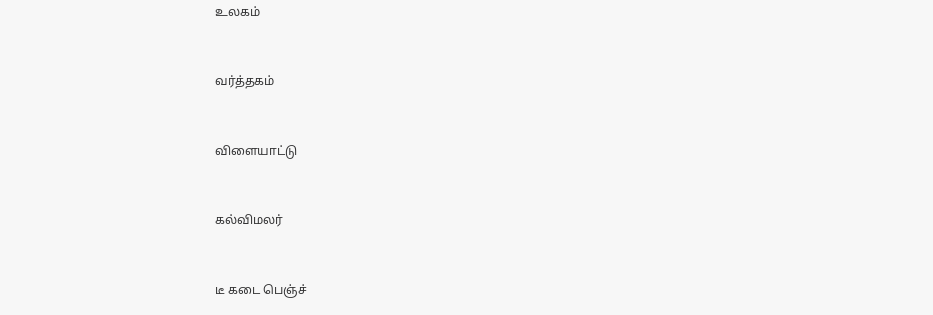உலகம்


வர்த்தகம்


விளையாட்டு


கல்விமலர்


டீ கடை பெஞ்ச்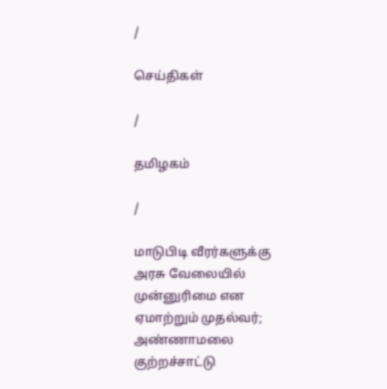/

செய்திகள்

/

தமிழகம்

/

மாடுபிடி வீரர்களுக்கு அரசு வேலையில் முன்னுரிமை என ஏமாற்றும் முதல்வர்; அண்ணாமலை குற்றச்சாட்டு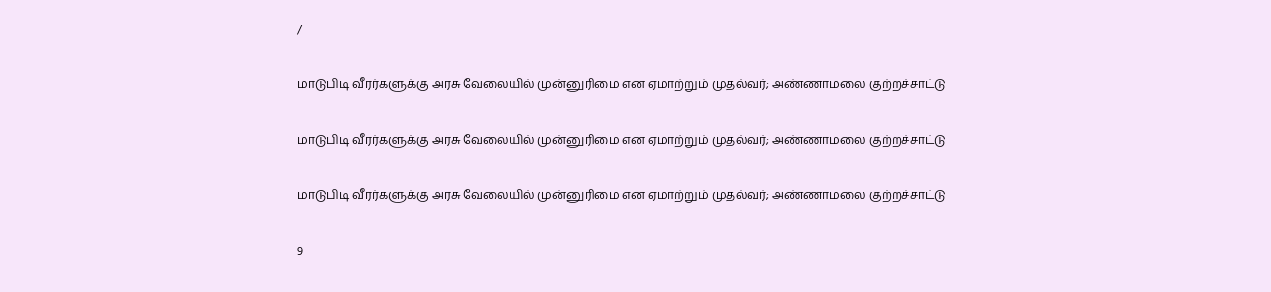/

மாடுபிடி வீரர்களுக்கு அரசு வேலையில் முன்னுரிமை என ஏமாற்றும் முதல்வர்; அண்ணாமலை குற்றச்சாட்டு

மாடுபிடி வீரர்களுக்கு அரசு வேலையில் முன்னுரிமை என ஏமாற்றும் முதல்வர்; அண்ணாமலை குற்றச்சாட்டு

மாடுபிடி வீரர்களுக்கு அரசு வேலையில் முன்னுரிமை என ஏமாற்றும் முதல்வர்; அண்ணாமலை குற்றச்சாட்டு

9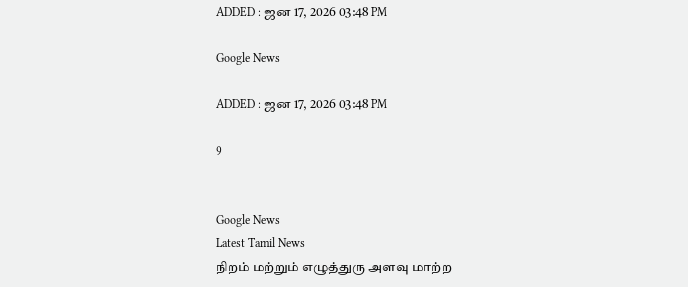ADDED : ஜன 17, 2026 03:48 PM

Google News

ADDED : ஜன 17, 2026 03:48 PM

9


Google News
Latest Tamil News
நிறம் மற்றும் எழுத்துரு அளவு மாற்ற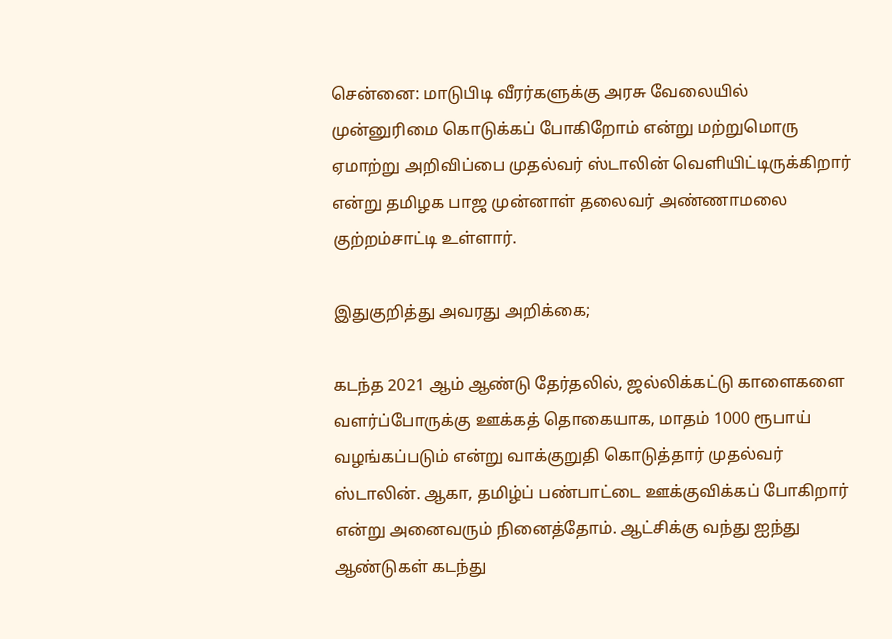சென்னை: மாடுபிடி வீரர்களுக்கு அரசு வேலையில் முன்னுரிமை கொடுக்கப் போகிறோம் என்று மற்றுமொரு ஏமாற்று அறிவிப்பை முதல்வர் ஸ்டாலின் வெளியிட்டிருக்கிறார் என்று தமிழக பாஜ முன்னாள் தலைவர் அண்ணாமலை குற்றம்சாட்டி உள்ளார்.

இதுகுறித்து அவரது அறிக்கை;

கடந்த 2021 ஆம் ஆண்டு தேர்தலில், ஜல்லிக்கட்டு காளைகளை வளர்ப்போருக்கு ஊக்கத் தொகையாக, மாதம் 1000 ரூபாய் வழங்கப்படும் என்று வாக்குறுதி கொடுத்தார் முதல்வர் ஸ்டாலின். ஆகா, தமிழ்ப் பண்பாட்டை ஊக்குவிக்கப் போகிறார் என்று அனைவரும் நினைத்தோம். ஆட்சிக்கு வந்து ஐந்து ஆண்டுகள் கடந்து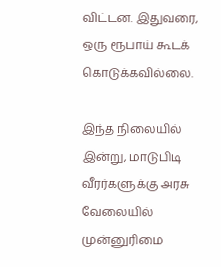விட்டன. இதுவரை, ஒரு ரூபாய் கூடக் கொடுக்கவில்லை.

இந்த நிலையில் இன்று, மாடுபிடி வீரர்களுக்கு அரசு வேலையில் முன்னுரிமை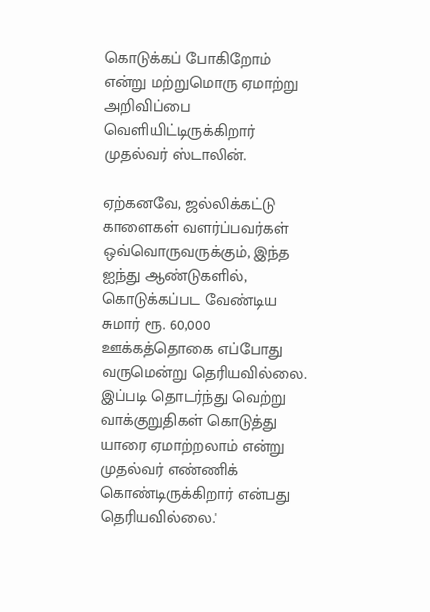கொடுக்கப் போகிறோம் என்று மற்றுமொரு ஏமாற்று அறிவிப்பை வெளியிட்டிருக்கிறார் முதல்வர் ஸ்டாலின்.

ஏற்கனவே, ஜல்லிக்கட்டு காளைகள் வளர்ப்பவர்கள் ஒவ்வொருவருக்கும், இந்த ஐந்து ஆண்டுகளில், கொடுக்கப்பட வேண்டிய சுமார் ரூ. 60,000 ஊக்கத்தொகை எப்போது வருமென்று தெரியவில்லை. இப்படி தொடர்ந்து வெற்று வாக்குறுதிகள் கொடுத்து யாரை ஏமாற்றலாம் என்று முதல்வர் எண்ணிக் கொண்டிருக்கிறார் என்பது தெரியவில்லை.'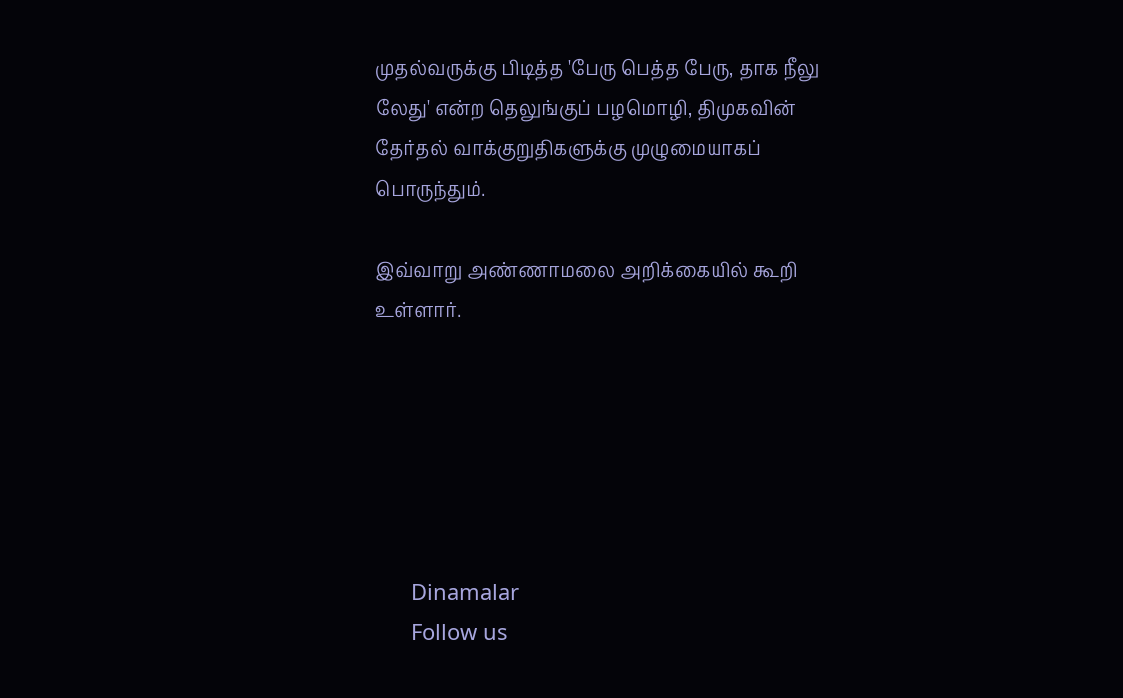முதல்வருக்கு பிடித்த 'பேரு பெத்த பேரு, தாக நீலு லேது' என்ற தெலுங்குப் பழமொழி, திமுகவின் தேர்தல் வாக்குறுதிகளுக்கு முழுமையாகப் பொருந்தும்.

இவ்வாறு அண்ணாமலை அறிக்கையில் கூறி உள்ளார்.






      Dinamalar
      Follow us